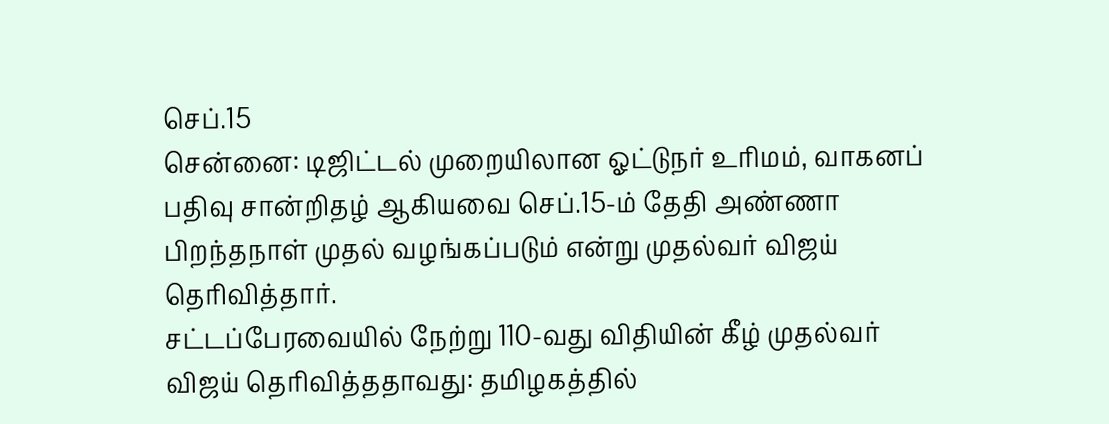செப்.15
சென்னை: டிஜிட்டல் முறையிலான ஓட்டுநர் உரிமம், வாகனப் பதிவு சான்றிதழ் ஆகியவை செப்.15-ம் தேதி அண்ணா பிறந்தநாள் முதல் வழங்கப்படும் என்று முதல்வர் விஜய் தெரிவித்தார்.
சட்டப்பேரவையில் நேற்று 110-வது விதியின் கீழ் முதல்வர் விஜய் தெரிவித்ததாவது: தமிழகத்தில்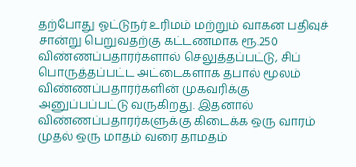தற்போது ஓட்டுநர் உரிமம் மற்றும் வாகன பதிவுச் சான்று பெறுவதற்கு கட்டணமாக ரூ.250 விண்ணப்பதாரர்களால் செலுத்தப்பட்டு, சிப் பொருத்தப்பட்ட அட்டைகளாக தபால் மூலம் விண்ணப்பதாரர்களின் முகவரிக்கு அனுப்பப்பட்டு வருகிறது. இதனால் விண்ணப்பதாரர்களுக்கு கிடைக்க ஒரு வாரம் முதல் ஒரு மாதம் வரை தாமதம்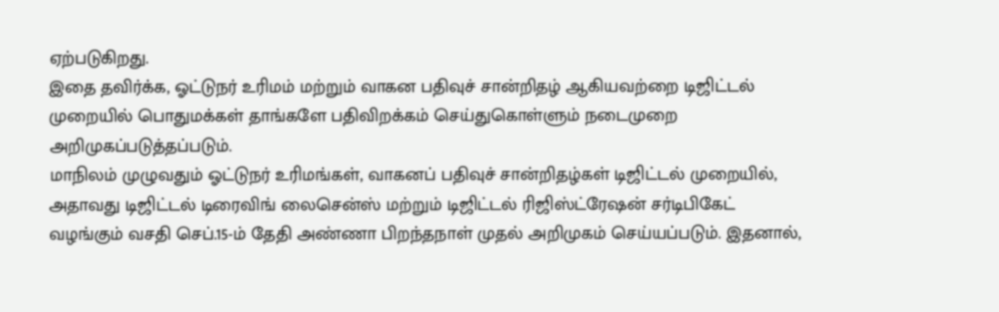ஏற்படுகிறது.
இதை தவிர்க்க, ஓட்டுநர் உரிமம் மற்றும் வாகன பதிவுச் சான்றிதழ் ஆகியவற்றை டிஜிட்டல் முறையில் பொதுமக்கள் தாங்களே பதிவிறக்கம் செய்துகொள்ளும் நடைமுறை அறிமுகப்படுத்தப்படும்.
மாநிலம் முழுவதும் ஓட்டுநர் உரிமங்கள், வாகனப் பதிவுச் சான்றிதழ்கள் டிஜிட்டல் முறையில், அதாவது டிஜிட்டல் டிரைவிங் லைசென்ஸ் மற்றும் டிஜிட்டல் ரிஜிஸ்ட்ரேஷன் சர்டிபிகேட் வழங்கும் வசதி செப்.15-ம் தேதி அண்ணா பிறந்தநாள் முதல் அறிமுகம் செய்யப்படும். இதனால்,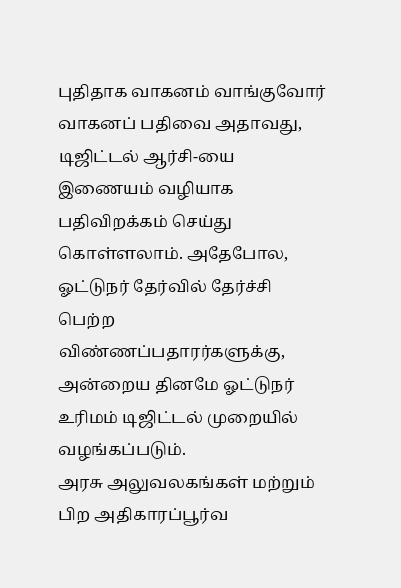புதிதாக வாகனம் வாங்குவோர் வாகனப் பதிவை அதாவது, டிஜிட்டல் ஆர்சி-யை இணையம் வழியாக பதிவிறக்கம் செய்து கொள்ளலாம். அதேபோல, ஓட்டுநர் தேர்வில் தேர்ச்சி பெற்ற விண்ணப்பதாரர்களுக்கு, அன்றைய தினமே ஓட்டுநர் உரிமம் டிஜிட்டல் முறையில் வழங்கப்படும்.
அரசு அலுவலகங்கள் மற்றும் பிற அதிகாரப்பூர்வ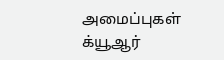அமைப்புகள் க்யூஆர்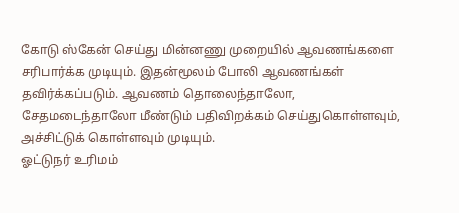கோடு ஸ்கேன் செய்து மின்னணு முறையில் ஆவணங்களை சரிபார்க்க முடியும். இதன்மூலம் போலி ஆவணங்கள் தவிர்க்கப்படும். ஆவணம் தொலைந்தாலோ, சேதமடைந்தாலோ மீண்டும் பதிவிறக்கம் செய்துகொள்ளவும், அச்சிட்டுக் கொள்ளவும் முடியும்.
ஓட்டுநர் உரிமம்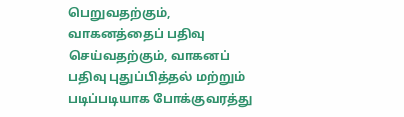பெறுவதற்கும், வாகனத்தைப் பதிவு செய்வதற்கும், வாகனப் பதிவு புதுப்பித்தல் மற்றும் படிப்படியாக போக்குவரத்து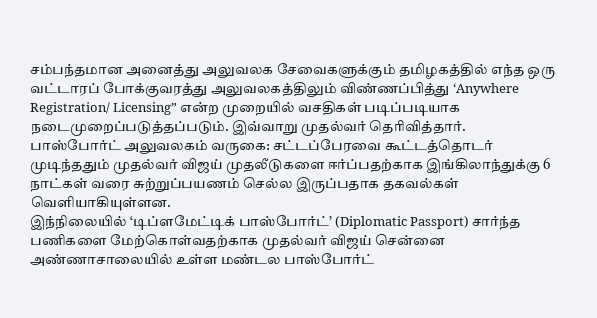சம்பந்தமான அனைத்து அலுவலக சேவைகளுக்கும் தமிழகத்தில் எந்த ஒரு வட்டாரப் போக்குவரத்து அலுவலகத்திலும் விண்ணப்பித்து ‘Anywhere Registration/ Licensing” என்ற முறையில் வசதிகள் படிப்படியாக நடைமுறைப்படுத்தப்படும். இவ்வாறு முதல்வர் தெரிவித்தார்.
பாஸ்போர்ட் அலுவலகம் வருகை: சட்டப்பேரவை கூட்டத்தொடர் முடிந்ததும் முதல்வர் விஜய் முதலீடுகளை ஈர்ப்பதற்காக இங்கிலாந்துக்கு 6 நாட்கள் வரை சுற்றுப்பயணம் செல்ல இருப்பதாக தகவல்கள் வெளியாகியுள்ளன.
இந்நிலையில் ‘டிப்ளமேட்டிக் பாஸ்போர்ட்’ (Diplomatic Passport) சார்ந்த பணிகளை மேற்கொள்வதற்காக முதல்வர் விஜய் சென்னை அண்ணாசாலையில் உள்ள மண்டல பாஸ்போர்ட்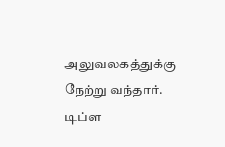அலுவலகத்துக்கு நேற்று வந்தார். டிப்ள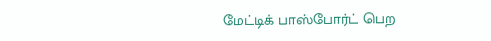மேட்டிக் பாஸ்போர்ட் பெற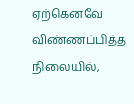ஏற்கெனவே விண்ணப்பித்த நிலையில்,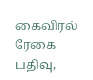கைவிரல் ரேகை பதிவு,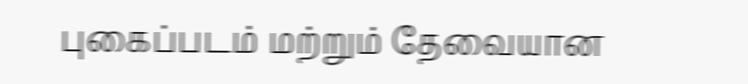புகைப்படம் மற்றும் தேவையான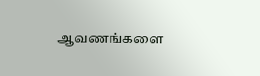ஆவணங்களை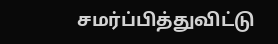சமர்ப்பித்துவிட்டு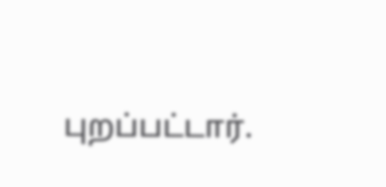புறப்பட்டார்.